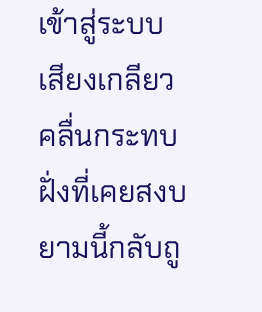เข้าสู่ระบบเสียงเกลียวคลื่นกระทบฝั่งที่เคยสงบ ยามนี้กลับถู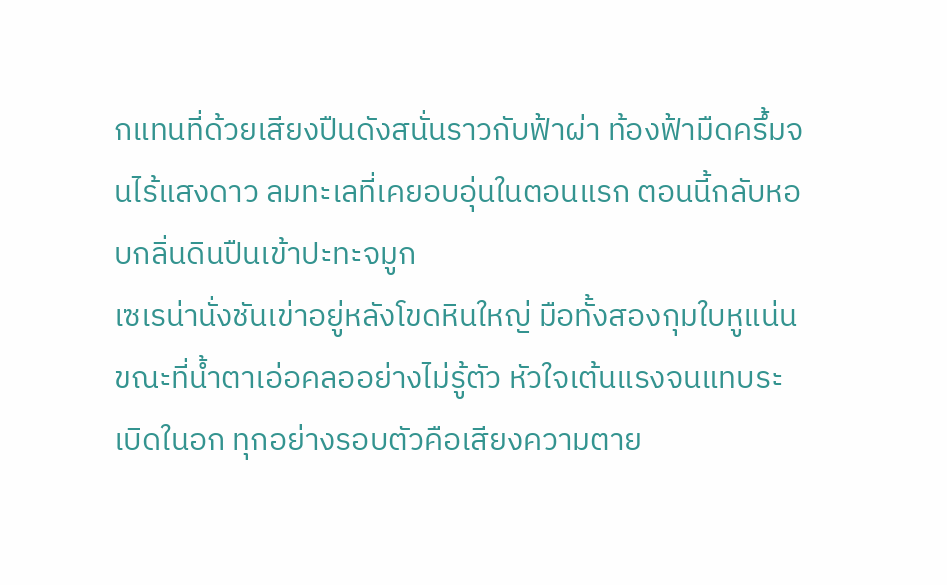กแทนที่ด้วยเสียงปืนดังสนั่นราวกับฟ้าผ่า ท้องฟ้ามืดครึ้มจนไร้แสงดาว ลมทะเลที่เคยอบอุ่นในตอนแรก ตอนนี้กลับหอบกลิ่นดินปืนเข้าปะทะจมูก
เซเรน่านั่งชันเข่าอยู่หลังโขดหินใหญ่ มือทั้งสองกุมใบหูแน่นขณะที่น้ำตาเอ่อคลออย่างไม่รู้ตัว หัวใจเต้นแรงจนแทบระเบิดในอก ทุกอย่างรอบตัวคือเสียงความตาย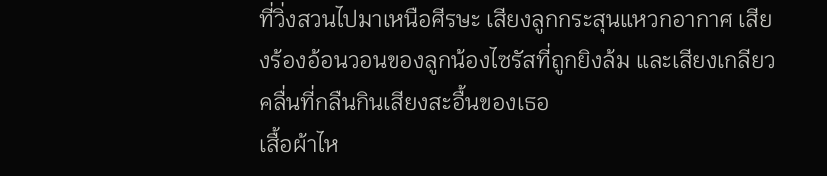ที่วิ่งสวนไปมาเหนือศีรษะ เสียงลูกกระสุนแหวกอากาศ เสียงร้องอ้อนวอนของลูกน้องไซรัสที่ถูกยิงล้ม และเสียงเกลียวคลื่นที่กลืนกินเสียงสะอื้นของเธอ
เสื้อผ้าไห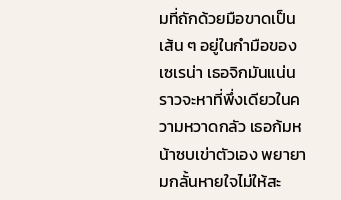มที่ถักด้วยมือขาดเป็นเส้น ๆ อยู่ในกำมือของเซเรน่า เธอจิกมันแน่นราวจะหาที่พึ่งเดียวในความหวาดกลัว เธอก้มหน้าซบเข่าตัวเอง พยายามกลั้นหายใจไม่ให้สะ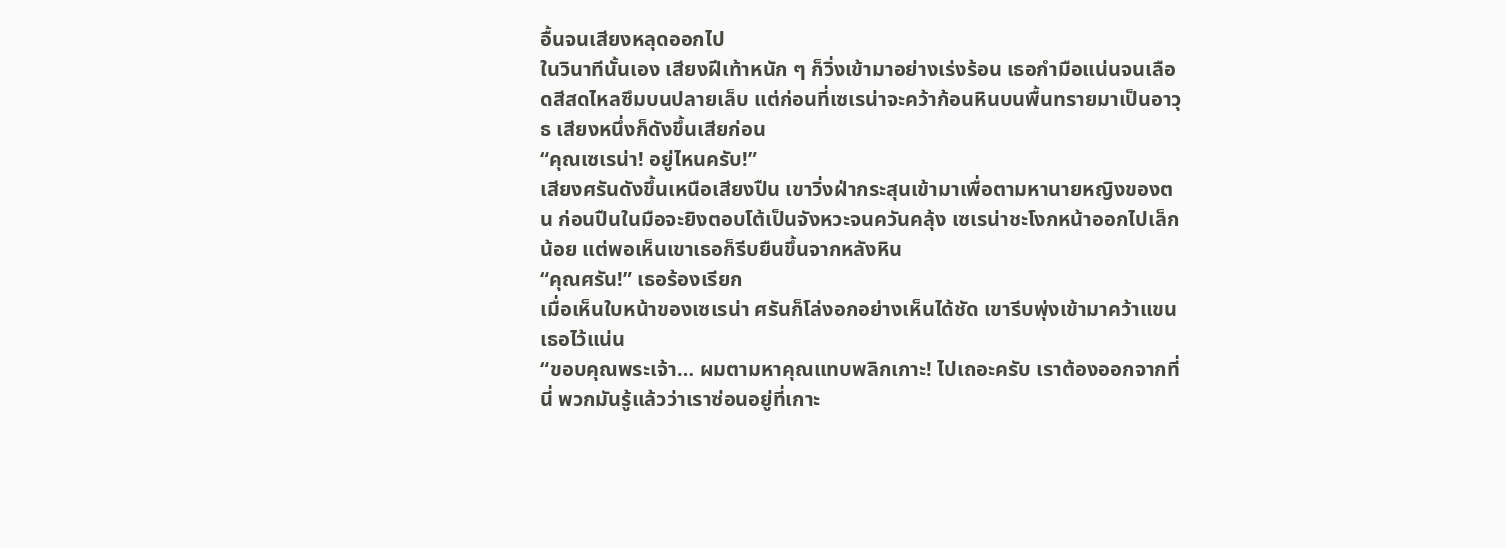อื้นจนเสียงหลุดออกไป
ในวินาทีนั้นเอง เสียงฝีเท้าหนัก ๆ ก็วิ่งเข้ามาอย่างเร่งร้อน เธอกำมือแน่นจนเลือดสีสดไหลซึมบนปลายเล็บ แต่ก่อนที่เซเรน่าจะคว้าก้อนหินบนพื้นทรายมาเป็นอาวุธ เสียงหนึ่งก็ดังขึ้นเสียก่อน
“คุณเซเรน่า! อยู่ไหนครับ!”
เสียงศรันดังขึ้นเหนือเสียงปืน เขาวิ่งฝ่ากระสุนเข้ามาเพื่อตามหานายหญิงของตน ก่อนปืนในมือจะยิงตอบโต้เป็นจังหวะจนควันคลุ้ง เซเรน่าชะโงกหน้าออกไปเล็กน้อย แต่พอเห็นเขาเธอก็รีบยืนขึ้นจากหลังหิน
“คุณศรัน!” เธอร้องเรียก
เมื่อเห็นใบหน้าของเซเรน่า ศรันก็โล่งอกอย่างเห็นได้ชัด เขารีบพุ่งเข้ามาคว้าแขนเธอไว้แน่น
“ขอบคุณพระเจ้า… ผมตามหาคุณแทบพลิกเกาะ! ไปเถอะครับ เราต้องออกจากที่นี่ พวกมันรู้แล้วว่าเราซ่อนอยู่ที่เกาะ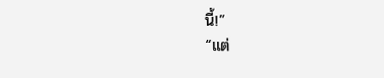นี้!”
“แต่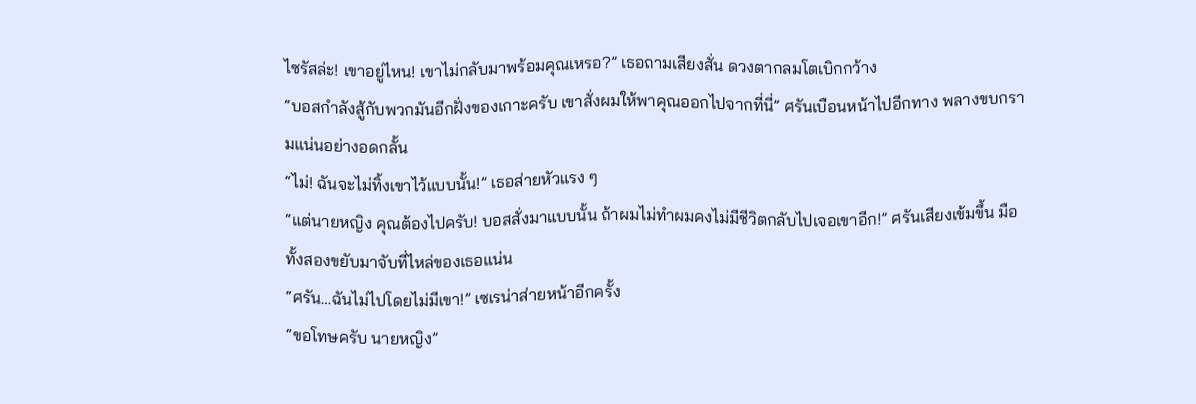ไซรัสล่ะ! เขาอยู่ไหน! เขาไม่กลับมาพร้อมคุณเหรอ?” เธอถามเสียงสั่น ดวงตากลมโตเบิกกว้าง
“บอสกำลังสู้กับพวกมันอีกฝั่งของเกาะครับ เขาสั่งผมให้พาคุณออกไปจากที่นี่” ศรันเบือนหน้าไปอีกทาง พลางขบกรามแน่นอย่างอดกลั้น
“ไม่! ฉันจะไม่ทิ้งเขาไว้แบบนั้น!” เธอส่ายหัวแรง ๆ
“แต่นายหญิง คุณต้องไปครับ! บอสสั่งมาแบบนั้น ถ้าผมไม่ทำผมคงไม่มีชีวิตกลับไปเจอเขาอีก!” ศรันเสียงเข้มขึ้น มือทั้งสองขยับมาจับที่ไหล่ของเธอแน่น
“ศรัน…ฉันไม่ไปโดยไม่มีเขา!” เซเรน่าส่ายหน้าอีกครั้ง
“ขอโทษครับ นายหญิง”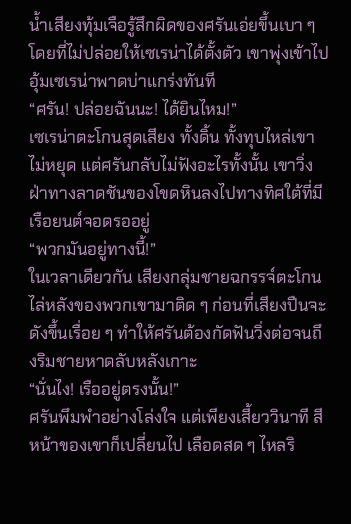น้ำเสียงทุ้มเจือรู้สึกผิดของศรันเอ่ยขึ้นเบา ๆ โดยที่ไม่ปล่อยให้เซเรน่าได้ตั้งตัว เขาพุ่งเข้าไปอุ้มเซเรน่าพาดบ่าแกร่งทันที
“ศรัน! ปล่อยฉันนะ! ได้ยินไหม!”
เซเรน่าตะโกนสุดเสียง ทั้งดิ้น ทั้งทุบไหล่เขาไม่หยุด แต่ศรันกลับไม่ฟังอะไรทั้งนั้น เขาวิ่งฝ่าทางลาดชันของโขดหินลงไปทางทิศใต้ที่มีเรือยนต์จอดรออยู่
“พวกมันอยู่ทางนี้!”
ในเวลาเดียวกัน เสียงกลุ่มชายฉกรรจ์ตะโกนไล่หลังของพวกเขามาติด ๆ ก่อนที่เสียงปืนจะดังขึ้นเรื่อย ๆ ทำให้ศรันต้องกัดฟันวิ่งต่อจนถึงริมชายหาดลับหลังเกาะ
“นั่นไง! เรืออยู่ตรงนั้น!”
ศรันพึมพำอย่างโล่งใจ แต่เพียงเสี้ยววินาที สีหน้าของเขาก็เปลี่ยนไป เลือดสด ๆ ไหลริ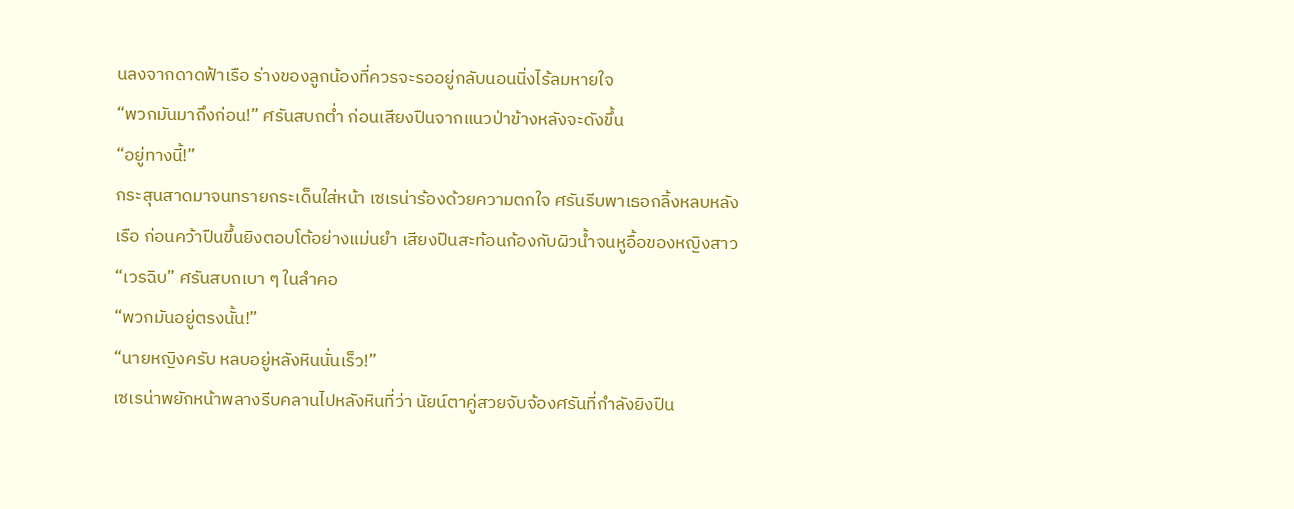นลงจากดาดฟ้าเรือ ร่างของลูกน้องที่ควรจะรออยู่กลับนอนนิ่งไร้ลมหายใจ
“พวกมันมาถึงก่อน!” ศรันสบถต่ำ ก่อนเสียงปืนจากแนวป่าข้างหลังจะดังขึ้น
“อยู่ทางนี้!”
กระสุนสาดมาจนทรายกระเด็นใส่หน้า เซเรน่าร้องด้วยความตกใจ ศรันรีบพาเธอกลิ้งหลบหลังเรือ ก่อนคว้าปืนขึ้นยิงตอบโต้อย่างแม่นยำ เสียงปืนสะท้อนก้องกับผิวน้ำจนหูอื้อของหญิงสาว
“เวรฉิบ” ศรันสบถเบา ๆ ในลำคอ
“พวกมันอยู่ตรงนั้น!”
“นายหญิงครับ หลบอยู่หลังหินนั่นเร็ว!”
เซเรน่าพยักหน้าพลางรีบคลานไปหลังหินที่ว่า นัยน์ตาคู่สวยจับจ้องศรันที่กำลังยิงปืน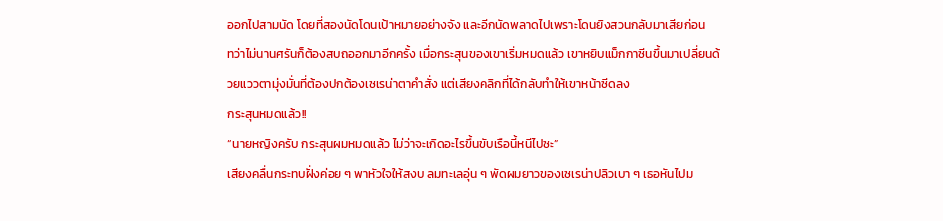ออกไปสามนัด โดยที่สองนัดโดนเป้าหมายอย่างจัง และอีกนัดพลาดไปเพราะโดนยิงสวนกลับมาเสียก่อน
ทว่าไม่นานศรันก็ต้องสบถออกมาอีกครั้ง เมื่อกระสุนของเขาเริ่มหมดแล้ว เขาหยิบแม็กกาซีนขึ้นมาเปลี่ยนด้วยแววตามุ่งมั่นที่ต้องปกต้องเซเรน่าตาคำสั่ง แต่เสียงคลิกที่ได้กลับทำให้เขาหน้าซีดลง
กระสุนหมดแล้ว!!
“นายหญิงครับ กระสุนผมหมดแล้ว ไม่ว่าจะเกิดอะไรขึ้นขับเรือนี้หนีไปซะ”
เสียงคลื่นกระทบฝั่งค่อย ๆ พาหัวใจให้สงบ ลมทะเลอุ่น ๆ พัดผมยาวของเซเรน่าปลิวเบา ๆ เธอหันไปม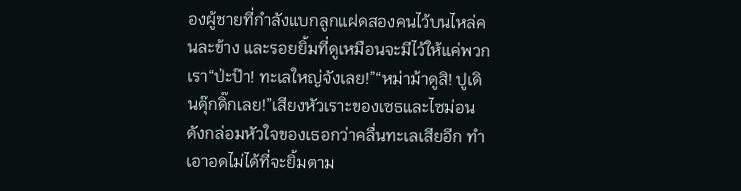องผู้ชายที่กำลังแบกลูกแฝดสองคนไว้บนไหล่คนละข้าง และรอยยิ้มที่ดูเหมือนจะมีไว้ให้แค่พวกเรา“ป่ะป๊า! ทะเลใหญ่จังเลย!”“หม่าม้าดูสิ! ปูเดินดุ๊กดิ๊กเลย!”เสียงหัวเราะของเซธและไซม่อนดังกล่อมหัวใจของเธอกว่าคลื่นทะเลเสียอีก ทำเอาอดไม่ได้ที่จะยิ้มตาม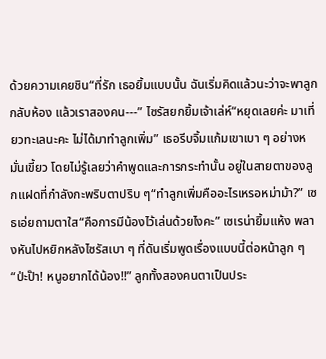ด้วยความเคยชิน“ที่รัก เธอยิ้มแบบนั้น ฉันเริ่มคิดแล้วนะว่าจะพาลูกกลับห้อง แล้วเราสองคน---” ไซรัสยกยิ้มเจ้าเล่ห์“หยุดเลยค่ะ มาเที่ยวทะเลนะคะ ไม่ได้มาทำลูกเพิ่ม” เธอรีบจิ้มแก้มเขาเบา ๆ อย่างหมั่นเขี้ยว โดยไม่รู้เลยว่าคำพูดและการกระทำนั้น อยู่ในสายตาของลูกแฝดที่กำลังกะพริบตาปริบ ๆ“ทำลูกเพิ่มคืออะไรเหรอหม่าม้า?” เซธเอ่ยถามตาใส“คือการมีน้องไว้เล่นด้วยไงคะ” เซเรน่ายิ้มแห้ง พลางหันไปหยิกหลังไซรัสเบา ๆ ที่ดันเริ่มพูดเรื่องแบบนี้ต่อหน้าลูก ๆ “ป่ะป๊า! หนูอยากได้น้อง!!” ลูกทั้งสองคนตาเป็นประ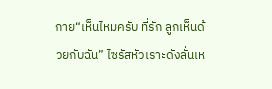กาย“เห็นไหมครับ ที่รัก ลูกเห็นด้วยกับฉัน” ไซรัสหัวเราะดังลั่นเห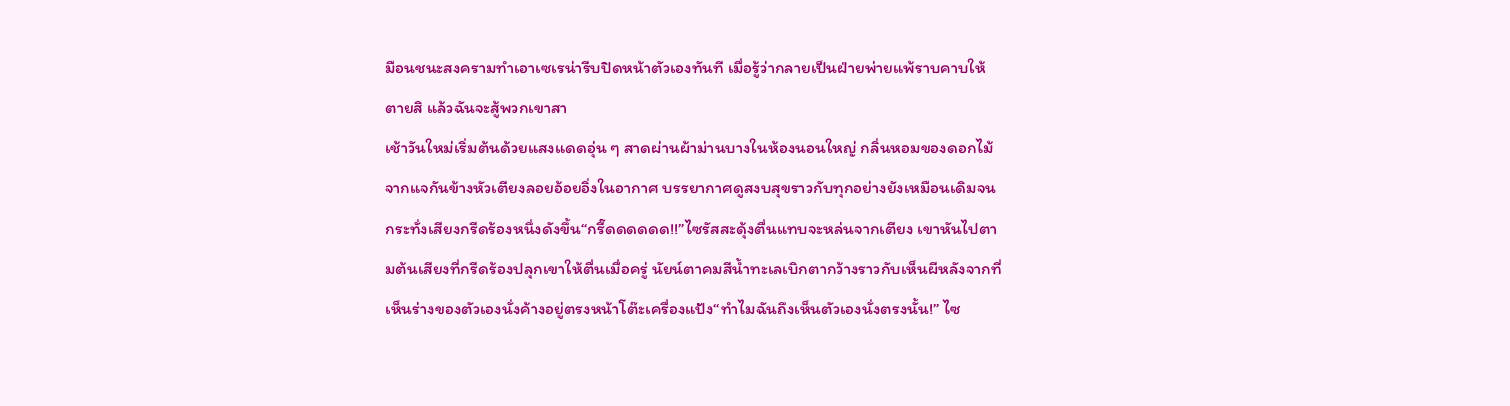มือนชนะสงครามทำเอาเซเรน่ารีบปิดหน้าตัวเองทันที เมื่อรู้ว่ากลายเป็นฝ่ายพ่ายแพ้ราบคาบให้ตายสิ แล้วฉันจะสู้พวกเขาสา
เช้าวันใหม่เริ่มต้นด้วยแสงแดดอุ่น ๆ สาดผ่านผ้าม่านบางในห้องนอนใหญ่ กลิ่นหอมของดอกไม้จากแจกันข้างหัวเตียงลอยอ้อยอิ่งในอากาศ บรรยากาศดูสงบสุขราวกับทุกอย่างยังเหมือนเดิมจนกระทั่งเสียงกรีดร้องหนึ่งดังขึ้น“กรี๊ดดดดดด!!”ไซรัสสะดุ้งตื่นแทบจะหล่นจากเตียง เขาหันไปตามต้นเสียงที่กรีดร้องปลุกเขาให้ตื่นเมื่อครู่ นัยน์ตาคมสีน้ำทะเลเบิกตากว้างราวกับเห็นผีหลังจากที่เห็นร่างของตัวเองนั่งค้างอยู่ตรงหน้าโต๊ะเครื่องแป้ง“ทำไมฉันถึงเห็นตัวเองนั่งตรงนั้น!” ไซ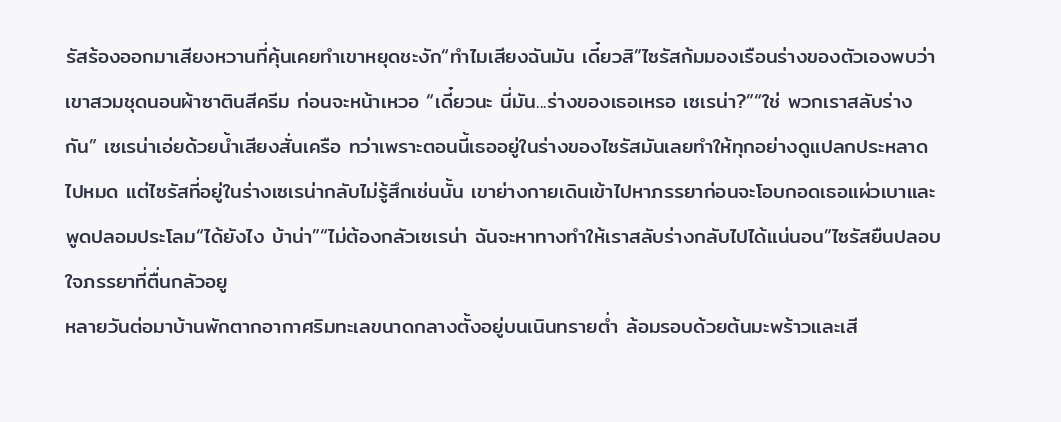รัสร้องออกมาเสียงหวานที่คุ้นเคยทำเขาหยุดชะงัก“ทำไมเสียงฉันมัน เดี๋ยวสิ”ไซรัสก้มมองเรือนร่างของตัวเองพบว่าเขาสวมชุดนอนผ้าซาตินสีครีม ก่อนจะหน้าเหวอ “เดี๋ยวนะ นี่มัน...ร่างของเธอเหรอ เซเรน่า?”“ใช่ พวกเราสลับร่างกัน” เซเรน่าเอ่ยด้วยน้ำเสียงสั่นเครือ ทว่าเพราะตอนนี้เธออยู่ในร่างของไซรัสมันเลยทำให้ทุกอย่างดูแปลกประหลาดไปหมด แต่ไซรัสที่อยู่ในร่างเซเรน่ากลับไม่รู้สึกเช่นนั้น เขาย่างกายเดินเข้าไปหาภรรยาก่อนจะโอบกอดเธอแผ่วเบาและพูดปลอมประโลม“ได้ยังไง บ้าน่า”“ไม่ต้องกลัวเซเรน่า ฉันจะหาทางทำให้เราสลับร่างกลับไปได้แน่นอน”ไซรัสยืนปลอบใจภรรยาที่ตื่นกลัวอยู
หลายวันต่อมาบ้านพักตากอากาศริมทะเลขนาดกลางตั้งอยู่บนเนินทรายต่ำ ล้อมรอบด้วยต้นมะพร้าวและเสี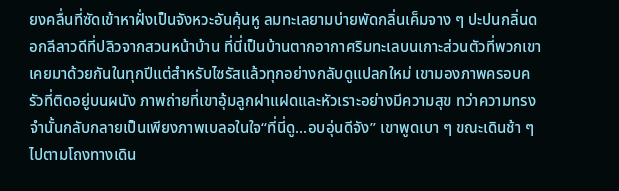ยงคลื่นที่ซัดเข้าหาฝั่งเป็นจังหวะอันคุ้นหู ลมทะเลยามบ่ายพัดกลิ่นเค็มจาง ๆ ปะปนกลิ่นดอกลีลาวดีที่ปลิวจากสวนหน้าบ้าน ที่นี่เป็นบ้านตากอากาศริมทะเลบนเกาะส่วนตัวที่พวกเขาเคยมาด้วยกันในทุกปีแต่สำหรับไซรัสแล้วทุกอย่างกลับดูแปลกใหม่ เขามองภาพครอบครัวที่ติดอยู่บนผนัง ภาพถ่ายที่เขาอุ้มลูกฝาแฝดและหัวเราะอย่างมีความสุข ทว่าความทรงจำนั้นกลับกลายเป็นเพียงภาพเบลอในใจ“ที่นี่ดู...อบอุ่นดีจัง” เขาพูดเบา ๆ ขณะเดินช้า ๆ ไปตามโถงทางเดิน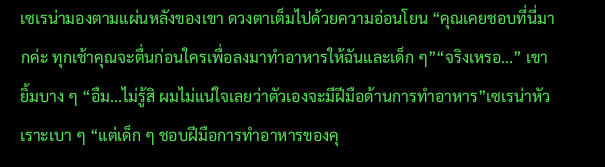เซเรน่ามองตามแผ่นหลังของเขา ดวงตาเต็มไปด้วยความอ่อนโยน “คุณเคยชอบที่นี่มากค่ะ ทุกเช้าคุณจะตื่นก่อนใครเพื่อลงมาทำอาหารให้ฉันและเด็ก ๆ”“จริงเหรอ...” เขายิ้มบาง ๆ “อืม...ไม่รู้สิ ผมไม่แน่ใจเลยว่าตัวเองจะมีฝีมือด้านการทำอาหาร”เซเรน่าหัวเราะเบา ๆ “แต่เด็ก ๆ ชอบฝีมือการทำอาหารของคุ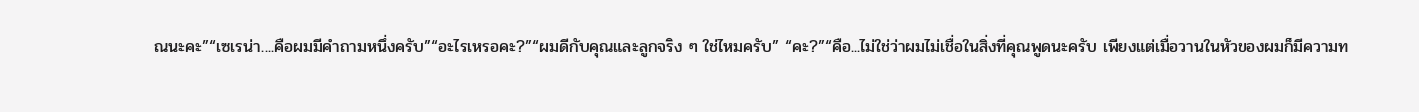ณนะคะ”“เซเรน่า....คือผมมีคำถามหนึ่งครับ”“อะไรเหรอคะ?”“ผมดีกับคุณและลูกจริง ๆ ใช่ไหมครับ” “คะ?”“คือ...ไม่ใช่ว่าผมไม่เชื่อในสิ่งที่คุณพูดนะครับ เพียงแต่เมื่อวานในหัวของผมก็มีความท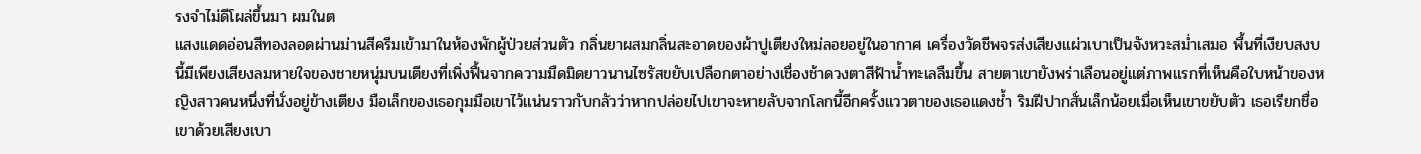รงจำไม่ดีโผล่ขึ้นมา ผมในต
แสงแดดอ่อนสีทองลอดผ่านม่านสีครีมเข้ามาในห้องพักผู้ป่วยส่วนตัว กลิ่นยาผสมกลิ่นสะอาดของผ้าปูเตียงใหม่ลอยอยู่ในอากาศ เครื่องวัดชีพจรส่งเสียงแผ่วเบาเป็นจังหวะสม่ำเสมอ พื้นที่เงียบสงบนี้มีเพียงเสียงลมหายใจของชายหนุ่มบนเตียงที่เพิ่งฟื้นจากความมืดมิดยาวนานไซรัสขยับเปลือกตาอย่างเชื่องช้าดวงตาสีฟ้าน้ำทะเลลืมขึ้น สายตาเขายังพร่าเลือนอยู่แต่ภาพแรกที่เห็นคือใบหน้าของหญิงสาวคนหนึ่งที่นั่งอยู่ข้างเตียง มือเล็กของเธอกุมมือเขาไว้แน่นราวกับกลัวว่าหากปล่อยไปเขาจะหายลับจากโลกนี้อีกครั้งแววตาของเธอแดงช้ำ ริมฝีปากสั่นเล็กน้อยเมื่อเห็นเขาขยับตัว เธอเรียกชื่อเขาด้วยเสียงเบา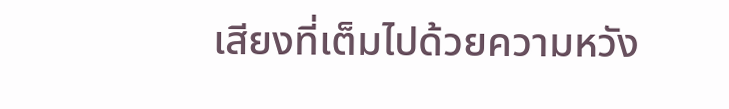เสียงที่เต็มไปด้วยความหวัง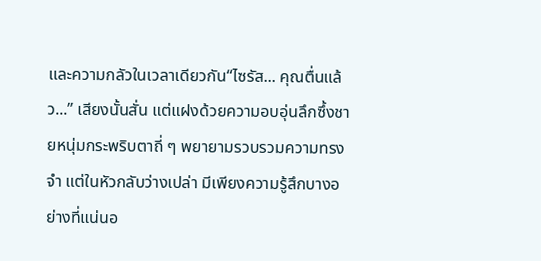และความกลัวในเวลาเดียวกัน“ไซรัส... คุณตื่นแล้ว...” เสียงนั้นสั่น แต่แฝงด้วยความอบอุ่นลึกซึ้งชายหนุ่มกระพริบตาถี่ ๆ พยายามรวบรวมความทรงจำ แต่ในหัวกลับว่างเปล่า มีเพียงความรู้สึกบางอย่างที่แน่นอ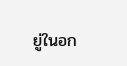ยู่ในอก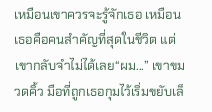เหมือนเขาควรจะรู้จักเธอ เหมือนเธอคือคนสำคัญที่สุดในชีวิต แต่เขากลับจำไม่ได้เลย“ผม...” เขาขมวดคิ้ว มือที่ถูกเธอกุมไว้เริ่มขยับเล็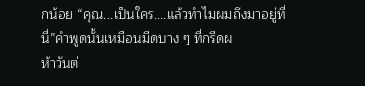กน้อย “คุณ...เป็นใคร....แล้วทำไมผมถึงมาอยู่ที่นี่”คำพูดนั้นเหมือนมีดบาง ๆ ที่กรีดผ
ห้าวันต่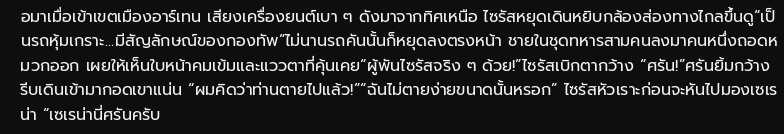อมาเมื่อเข้าเขตเมืองอาร์เทน เสียงเครื่องยนต์เบา ๆ ดังมาจากทิศเหนือ ไซรัสหยุดเดินหยิบกล้องส่องทางไกลขึ้นดู“เป็นรถหุ้มเกราะ...มีสัญลักษณ์ของกองทัพ”ไม่นานรถคันนั้นก็หยุดลงตรงหน้า ชายในชุดทหารสามคนลงมาคนหนึ่งถอดหมวกออก เผยให้เห็นใบหน้าคมเข้มและแววตาที่คุ้นเคย“ผู้พันไซรัสจริง ๆ ด้วย!”ไซรัสเบิกตากว้าง “ศรัน!”ศรันยิ้มกว้าง รีบเดินเข้ามากอดเขาแน่น “ผมคิดว่าท่านตายไปแล้ว!”“ฉันไม่ตายง่ายขนาดนั้นหรอก” ไซรัสหัวเราะก่อนจะหันไปมองเซเรน่า “เซเรน่านี่ศรันครับ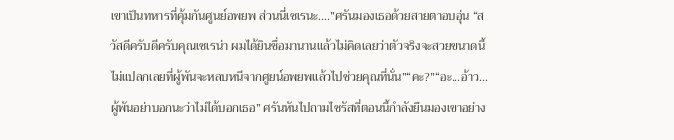เขาเป็นทหารที่คุ้มกันศูนย์อพยพ ส่วนนี่เซเรนะ....”ศรันมองเธอด้วยสายตาอบอุ่น “สวัสดีครับดีครับคุณเซเรน่า ผมได้ยินชื่อมานานแล้วไม่คิดเลยว่าตัวจริงจะสวยขนาดนี้ ไม่แปลกเลยที่ผู้พันจะหลบหนีจากศูยน์อพยพแล้วไปช่วยคุณที่นั่น”“คะ?”“อะ...อ้าว...ผู้พันอย่าบอกนะว่าไม่ได้บอกเธอ” ศรันหันไปถามไซรัสที่ตอนนี้กำลังยืนมองเขาอย่าง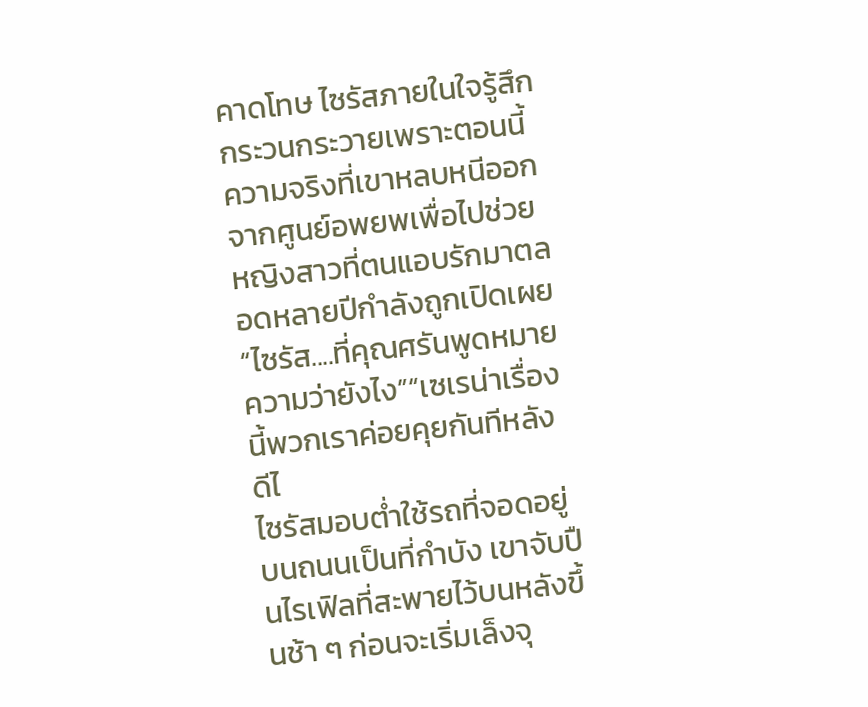คาดโทษ ไซรัสภายในใจรู้สึกกระวนกระวายเพราะตอนนี้ความจริงที่เขาหลบหนีออกจากศูนย์อพยพเพื่อไปช่วยหญิงสาวที่ตนแอบรักมาตลอดหลายปีกำลังถูกเปิดเผย“ไซรัส....ที่คุณศรันพูดหมายความว่ายังไง”“เซเรน่าเรื่องนี้พวกเราค่อยคุยกันทีหลังดีไ
ไซรัสมอบต่ำใช้รถที่จอดอยู่บนถนนเป็นที่กำบัง เขาจับปืนไรเฟิลที่สะพายไว้บนหลังขึ้นช้า ๆ ก่อนจะเริ่มเล็งจุ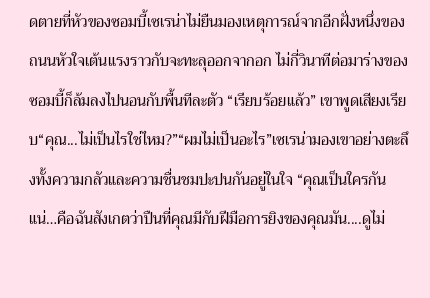ดตายที่หัวของซอมบี้เซเรน่าไม่ยืนมองเหตุการณ์จากอีกฝั่งหนึ่งของถนนหัวใจเต้นแรงราวกับจะทะลุออกจากอก ไม่กี่วินาทีต่อมาร่างของซอมบี้ก็ล้มลงไปนอนกับพื้นทีละตัว “เรียบร้อยแล้ว” เขาพูดเสียงเรียบ“คุณ...ไม่เป็นไรใช่ไหม?”“ผมไม่เป็นอะไร”เซเรน่ามองเขาอย่างตะลึงทั้งความกลัวและความชื่นชมปะปนกันอยู่ในใจ “คุณเป็นใครกันแน่…คือฉันสังเกตว่าปืนที่คุณมีกับฝีมือการยิงของคุณมัน....ดูไม่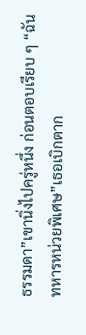ธรรมดา”เขานิ่งไปครู่หนึ่ง ก่อนตอบเรียบ ๆ “ฉันทหารหน่วยพิเศษ”เธอเบิกตาก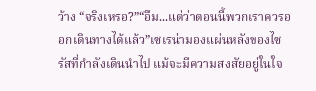ว้าง “จริงเหรอ?”“อืม...แต่ว่าตอนนี้พวกเราควรออกเดินทางได้แล้ว”เซเรน่ามองแผ่นหลังของไซรัสที่กำลังเดินนำไป แม้จะมีความสงสัยอยู่ในใจ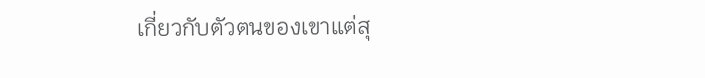เกี่ยวกับตัวตนของเขาแต่สุ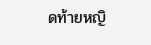ดท้ายหญิ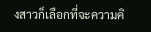งสาวก็เลือกที่จะความคิ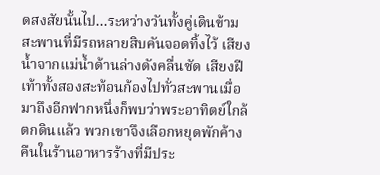ดสงสัยนั้นไป...ระหว่างวันทั้งคู่เดินข้ามสะพานที่มีรถหลายสิบคันจอดทิ้งไว้ เสียงน้ำจากแม่น้ำด้านล่างดังคลื่นซัด เสียงฝีเท้าทั้งสองสะท้อนก้องไปทั่วสะพานเมื่อมาถึงอีกฟากหนึ่งก็พบว่าพระอาทิตย์ใกล้ตกดินแล้ว พวกเขาจึงเลือกหยุดพักค้างคืนในร้านอาหารร้างที่มีประ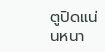ตูปิดแน่นหนา